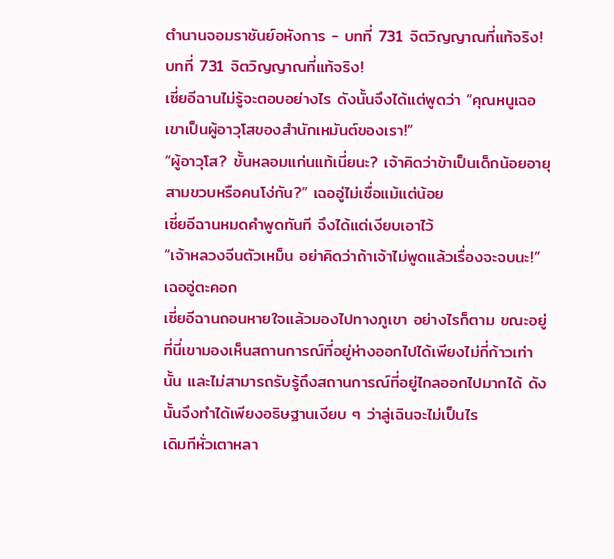ตำนานจอมราชันย์อหังการ - บทที่ 731 จิตวิญญาณที่แท้จริง!
บทที่ 731 จิตวิญญาณที่แท้จริง!
เซี่ยอีฉานไม่รู้จะตอบอย่างไร ดังนั้นจึงได้แต่พูดว่า “คุณหนูเฉอ เขาเป็นผู้อาวุโสของสำนักเหมันต์ของเรา!”
“ผู้อาวุโส? ขั้นหลอมแก่นแท้เนี่ยนะ? เจ้าคิดว่าข้าเป็นเด็กน้อยอายุสามขวบหรือคนโง่กัน?” เฉออู่ไม่เชื่อแม้แต่น้อย
เซี่ยอีฉานหมดคำพูดทันที จึงได้แต่เงียบเอาไว้
“เจ้าหลวงจีนตัวเหม็น อย่าคิดว่าถ้าเจ้าไม่พูดแล้วเรื่องจะจบนะ!” เฉออู่ตะคอก
เซี่ยอีฉานถอนหายใจแล้วมองไปทางภูเขา อย่างไรก็ตาม ขณะอยู่ที่นี่เขามองเห็นสถานการณ์ที่อยู่ห่างออกไปได้เพียงไม่กี่ก้าวเท่านั้น และไม่สามารถรับรู้ถึงสถานการณ์ที่อยู่ไกลออกไปมากได้ ดังนั้นจึงทำได้เพียงอธิษฐานเงียบ ๆ ว่าลู่เฉินจะไม่เป็นไร
เดิมทีหั่วเตาหลา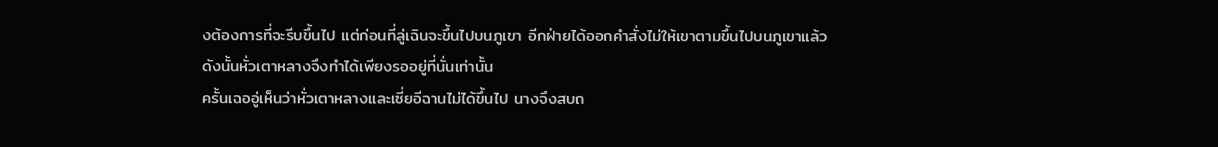งต้องการที่จะรีบขึ้นไป แต่ก่อนที่ลู่เฉินจะขึ้นไปบนภูเขา อีกฝ่ายได้ออกคำสั่งไม่ให้เขาตามขึ้นไปบนภูเขาแล้ว
ดังนั้นหั่วเตาหลางจึงทำได้เพียงรออยู่ที่นั่นเท่านั้น
ครั้นเฉออู่เห็นว่าหั่วเตาหลางและเซี่ยอีฉานไม่ได้ขึ้นไป นางจึงสบถ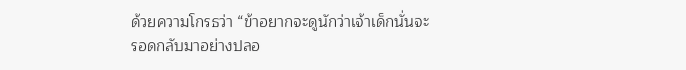ด้วยความโกรธว่า “ข้าอยากจะดูนักว่าเจ้าเด็กนั่นจะรอดกลับมาอย่างปลอ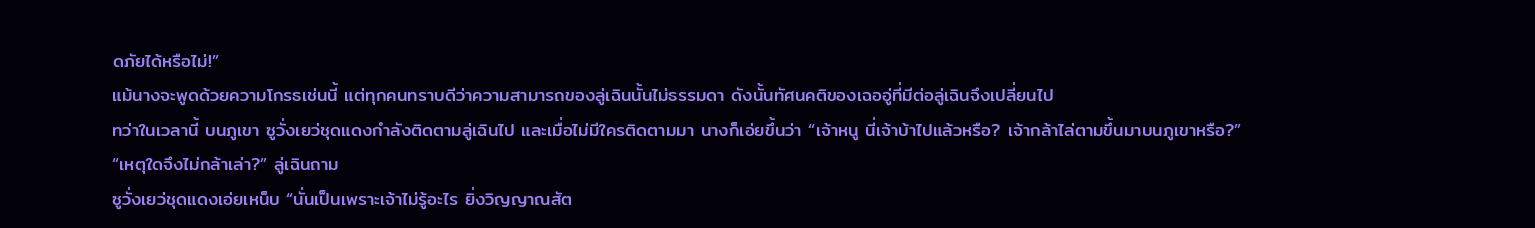ดภัยได้หรือไม่!”
แม้นางจะพูดด้วยความโกรธเช่นนี้ แต่ทุกคนทราบดีว่าความสามารถของลู่เฉินนั้นไม่ธรรมดา ดังนั้นทัศนคติของเฉออู่ที่มีต่อลู่เฉินจึงเปลี่ยนไป
ทว่าในเวลานี้ บนภูเขา ซูวั่งเยว่ชุดแดงกำลังติดตามลู่เฉินไป และเมื่อไม่มีใครติดตามมา นางก็เอ่ยขึ้นว่า “เจ้าหนู นี่เจ้าบ้าไปแล้วหรือ? เจ้ากล้าไล่ตามขึ้นมาบนภูเขาหรือ?”
“เหตุใดจึงไม่กล้าเล่า?” ลู่เฉินถาม
ซูวั่งเยว่ชุดแดงเอ่ยเหน็บ “นั่นเป็นเพราะเจ้าไม่รู้อะไร ยิ่งวิญญาณสัต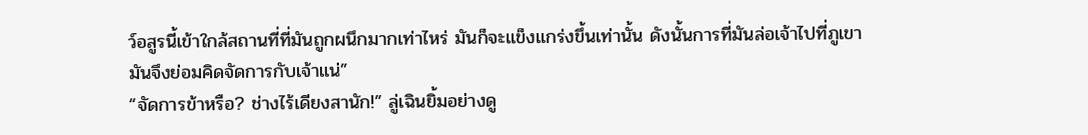ว์อสูรนี้เข้าใกล้สถานที่ที่มันถูกผนึกมากเท่าไหร่ มันก็จะแข็งแกร่งขึ้นเท่านั้น ดังนั้นการที่มันล่อเจ้าไปที่ภูเขา มันจึงย่อมคิดจัดการกับเจ้าแน่”
“จัดการข้าหรือ? ช่างไร้เดียงสานัก!” ลู่เฉินยิ้มอย่างดู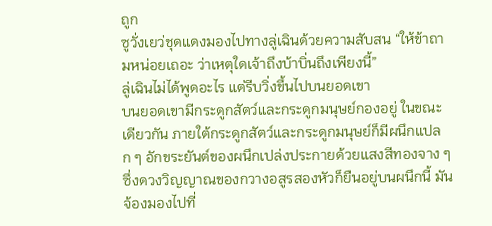ถูก
ซูวั่งเยว่ชุดแดงมองไปทางลู่เฉินด้วยความสับสน “ให้ข้าถามหน่อยเถอะ ว่าเหตุใดเจ้าถึงบ้าบิ่นถึงเพียงนี้”
ลู่เฉินไม่ได้พูดอะไร แต่รีบวิ่งขึ้นไปบนยอดเขา
บนยอดเขามีกระดูกสัตว์และกระดูกมนุษย์กองอยู่ ในขณะเดียวกัน ภายใต้กระดูกสัตว์และกระดูกมนุษย์ก็มีผนึกแปลก ๆ อักขระยันต์ของผนึกเปล่งประกายด้วยแสงสีทองจาง ๆ ซึ่งดวงวิญญาณของกวางอสูรสองหัวก็ยืนอยู่บนผนึกนี้ มันจ้องมองไปที่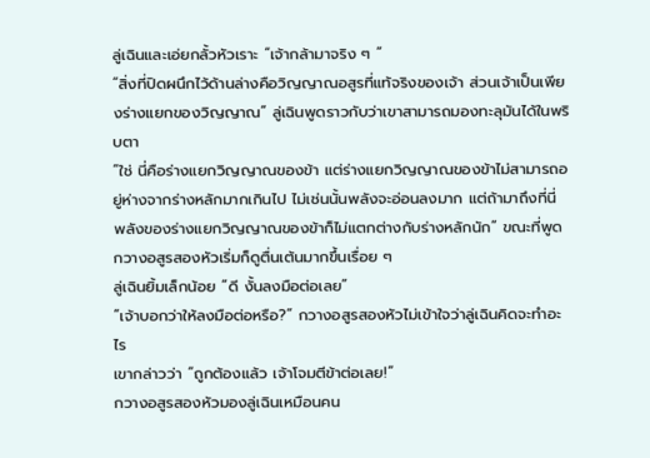ลู่เฉินและเอ่ยกลั้วหัวเราะ “เจ้ากล้ามาจริง ๆ ”
“สิ่งที่ปิดผนึกไว้ด้านล่างคือวิญญาณอสูรที่แท้จริงของเจ้า ส่วนเจ้าเป็นเพียงร่างแยกของวิญญาณ” ลู่เฉินพูดราวกับว่าเขาสามารถมองทะลุมันได้ในพริบตา
“ใช่ นี่คือร่างแยกวิญญาณของข้า แต่ร่างแยกวิญญาณของข้าไม่สามารถอยู่ห่างจากร่างหลักมากเกินไป ไม่เช่นนั้นพลังจะอ่อนลงมาก แต่ถ้ามาถึงที่นี่ พลังของร่างแยกวิญญาณของข้าก็ไม่แตกต่างกับร่างหลักนัก” ขณะที่พูด กวางอสูรสองหัวเริ่มก็ดูตื่นเต้นมากขึ้นเรื่อย ๆ
ลู่เฉินยิ้มเล็กน้อย “ดี งั้นลงมือต่อเลย”
“เจ้าบอกว่าให้ลงมือต่อหรือ?” กวางอสูรสองหัวไม่เข้าใจว่าลู่เฉินคิดจะทำอะไร
เขากล่าวว่า “ถูกต้องแล้ว เจ้าโจมตีข้าต่อเลย!”
กวางอสูรสองหัวมองลู่เฉินเหมือนคน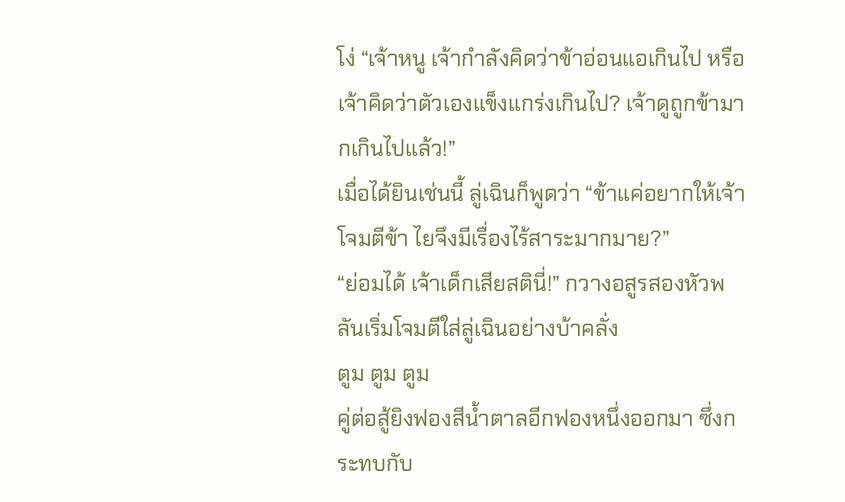โง่ “เจ้าหนู เจ้ากำลังคิดว่าข้าอ่อนแอเกินไป หรือเจ้าคิดว่าตัวเองแข็งแกร่งเกินไป? เจ้าดูถูกข้ามากเกินไปแล้ว!”
เมื่อได้ยินเช่นนี้ ลู่เฉินก็พูดว่า “ข้าแค่อยากให้เจ้าโจมตีข้า ไยจึงมีเรื่องไร้สาระมากมาย?”
“ย่อมได้ เจ้าเด็กเสียสตินี่!” กวางอสูรสองหัวพลันเริ่มโจมตีใส่ลู่เฉินอย่างบ้าคลั่ง
ตูม ตูม ตูม
คู่ต่อสู้ยิงฟองสีน้ำตาลอีกฟองหนึ่งออกมา ซึ่งกระทบกับ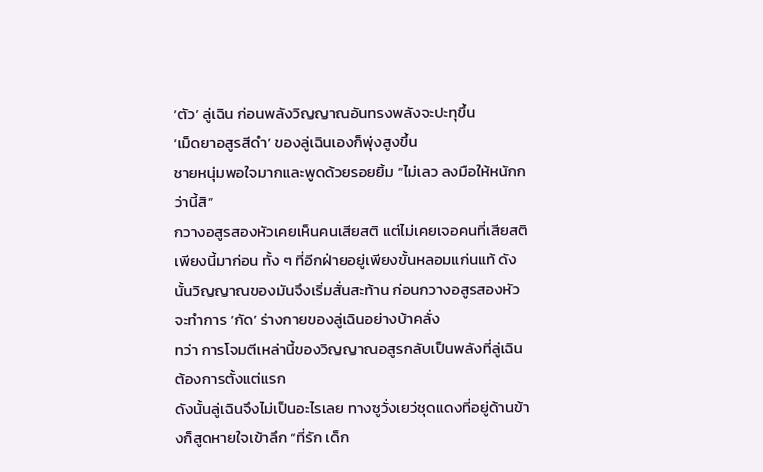‘ตัว’ ลู่เฉิน ก่อนพลังวิญญาณอันทรงพลังจะปะทุขึ้น
‘เม็ดยาอสูรสีดำ’ ของลู่เฉินเองก็พุ่งสูงขึ้น
ชายหนุ่มพอใจมากและพูดด้วยรอยยิ้ม “ไม่เลว ลงมือให้หนักกว่านี้สิ”
กวางอสูรสองหัวเคยเห็นคนเสียสติ แต่ไม่เคยเจอคนที่เสียสติเพียงนี้มาก่อน ทั้ง ๆ ที่อีกฝ่ายอยู่เพียงขั้นหลอมแก่นแท้ ดังนั้นวิญญาณของมันจึงเริ่มสั่นสะท้าน ก่อนกวางอสูรสองหัวจะทำการ ‘กัด’ ร่างกายของลู่เฉินอย่างบ้าคลั่ง
ทว่า การโจมตีเหล่านี้ของวิญญาณอสูรกลับเป็นพลังที่ลู่เฉินต้องการตั้งแต่แรก
ดังนั้นลู่เฉินจึงไม่เป็นอะไรเลย ทางซูวั่งเยว่ชุดแดงที่อยู่ด้านข้างก็สูดหายใจเข้าลึก “ที่รัก เด็ก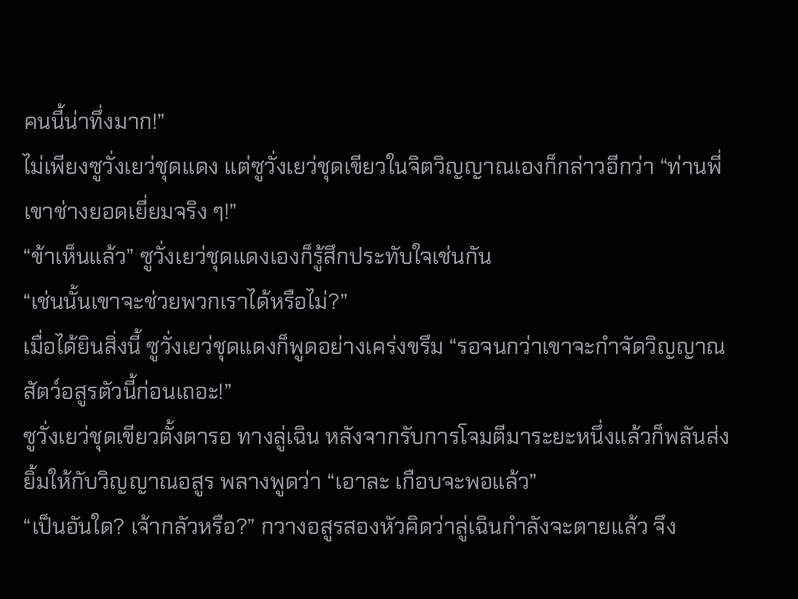คนนี้น่าทึ่งมาก!”
ไม่เพียงซูวั่งเยว่ชุดแดง แต่ซูวั่งเยว่ชุดเขียวในจิตวิญญาณเองก็กล่าวอีกว่า “ท่านพี่ เขาช่างยอดเยี่ยมจริง ๆ!”
“ข้าเห็นแล้ว” ซูวั่งเยว่ชุดแดงเองก็รู้สึกประทับใจเช่นกัน
“เช่นนั้นเขาจะช่วยพวกเราได้หรือไม่?”
เมื่อได้ยินสิ่งนี้ ซูวั่งเยว่ชุดแดงก็พูดอย่างเคร่งขรึม “รอจนกว่าเขาจะกำจัดวิญญาณสัตว์อสูรตัวนี้ก่อนเถอะ!”
ซูวั่งเยว่ชุดเขียวตั้งตารอ ทางลู่เฉิน หลังจากรับการโจมตีมาระยะหนึ่งแล้วก็พลันส่งยิ้มให้กับวิญญาณอสูร พลางพูดว่า “เอาละ เกือบจะพอแล้ว”
“เป็นอันใด? เจ้ากลัวหรือ?” กวางอสูรสองหัวคิดว่าลู่เฉินกำลังจะตายแล้ว จึง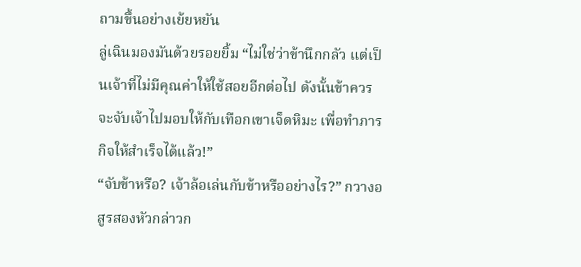ถามขึ้นอย่างเย้ยหยัน
ลู่เฉินมองมันด้วยรอยยิ้ม “ไม่ใช่ว่าข้านึกกลัว แต่เป็นเจ้าที่ไม่มีคุณค่าให้ใช้สอยอีกต่อไป ดังนั้นข้าควรจะจับเจ้าไปมอบให้กับเทือกเขาเจ็ดหิมะ เพื่อทำภารกิจให้สำเร็จได้แล้ว!”
“จับข้าหรือ? เจ้าล้อเล่นกับข้าหรืออย่างไร?” กวางอสูรสองหัวกล่าวก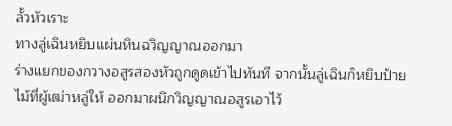ลั้วหัวเราะ
ทางลู่เฉินหยิบแผ่นหินฉวิญญาณออกมา
ร่างแยกของกวางอสูรสองหัวถูกดูดเข้าไปทันที จากนั้นลู่เฉินก็หยิบป้ายไม้ที่ผู้เฒ่าหลู่ให้ ออกมาผนึกวิญญาณอสูรเอาไว้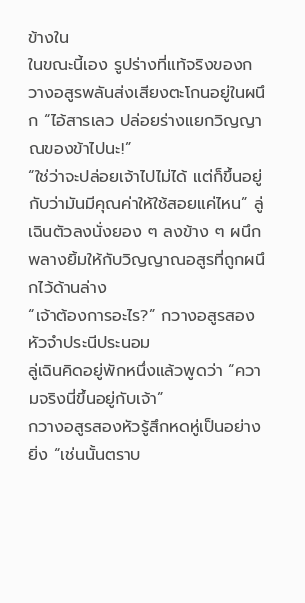ข้างใน
ในขณะนี้เอง รูปร่างที่แท้จริงของกวางอสูรพลันส่งเสียงตะโกนอยู่ในผนึก “ไอ้สารเลว ปล่อยร่างแยกวิญญาณของข้าไปนะ!”
“ใช่ว่าจะปล่อยเจ้าไปไม่ได้ แต่ก็ขึ้นอยู่กับว่ามันมีคุณค่าให้ใช้สอยแค่ไหน” ลู่เฉินตัวลงนั่งยอง ๆ ลงข้าง ๆ ผนึก พลางยิ้มให้กับวิญญาณอสูรที่ถูกผนึกไว้ด้านล่าง
“เจ้าต้องการอะไร?” กวางอสูรสองหัวจำประนีประนอม
ลู่เฉินคิดอยู่พักหนึ่งแล้วพูดว่า “ความจริงนี่ขึ้นอยู่กับเจ้า”
กวางอสูรสองหัวรู้สึกหดหู่เป็นอย่างยิ่ง “เช่นนั้นตราบ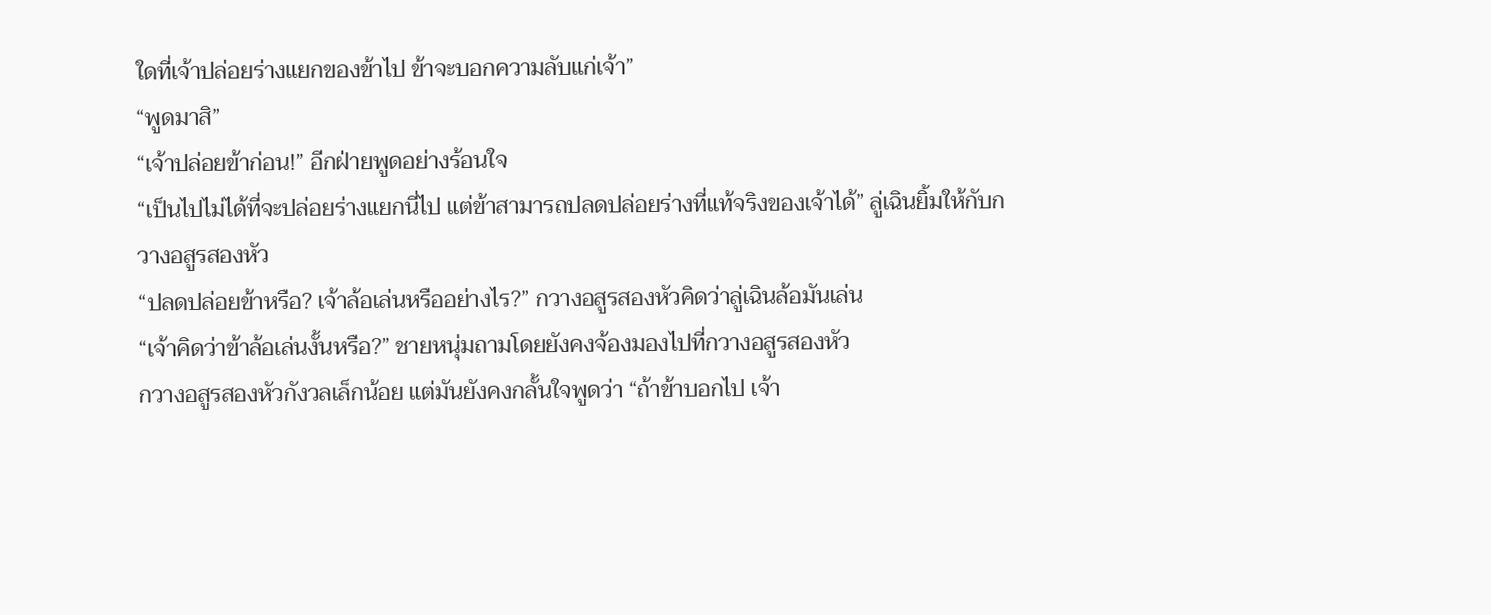ใดที่เจ้าปล่อยร่างแยกของข้าไป ข้าจะบอกความลับแก่เจ้า”
“พูดมาสิ”
“เจ้าปล่อยข้าก่อน!” อีกฝ่ายพูดอย่างร้อนใจ
“เป็นไปไม่ได้ที่จะปล่อยร่างแยกนี่ไป แต่ข้าสามารถปลดปล่อยร่างที่แท้จริงของเจ้าได้” ลู่เฉินยิ้มให้กับกวางอสูรสองหัว
“ปลดปล่อยข้าหรือ? เจ้าล้อเล่นหรืออย่างไร?” กวางอสูรสองหัวคิดว่าลู่เฉินล้อมันเล่น
“เจ้าคิดว่าข้าล้อเล่นงั้นหรือ?” ชายหนุ่มถามโดยยังคงจ้องมองไปที่กวางอสูรสองหัว
กวางอสูรสองหัวกังวลเล็กน้อย แต่มันยังคงกลั้นใจพูดว่า “ถ้าข้าบอกไป เจ้า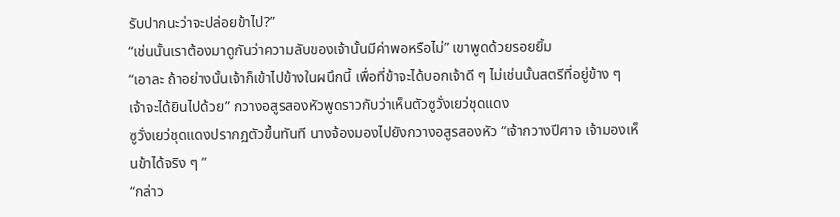รับปากนะว่าจะปล่อยข้าไป?”
“เช่นนั้นเราต้องมาดูกันว่าความลับของเจ้านั้นมีค่าพอหรือไม่” เขาพูดด้วยรอยยิ้ม
“เอาละ ถ้าอย่างนั้นเจ้าก็เข้าไปข้างในผนึกนี้ เพื่อที่ข้าจะได้บอกเจ้าดี ๆ ไม่เช่นนั้นสตรีที่อยู่ข้าง ๆ เจ้าจะได้ยินไปด้วย” กวางอสูรสองหัวพูดราวกับว่าเห็นตัวซูวั่งเยว่ชุดแดง
ซูวั่งเยว่ชุดแดงปรากฏตัวขึ้นทันที นางจ้องมองไปยังกวางอสูรสองหัว “เจ้ากวางปีศาจ เจ้ามองเห็นข้าได้จริง ๆ ”
“กล่าว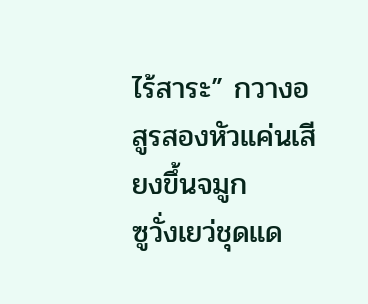ไร้สาระ” กวางอสูรสองหัวแค่นเสียงขึ้นจมูก
ซูวั่งเยว่ชุดแด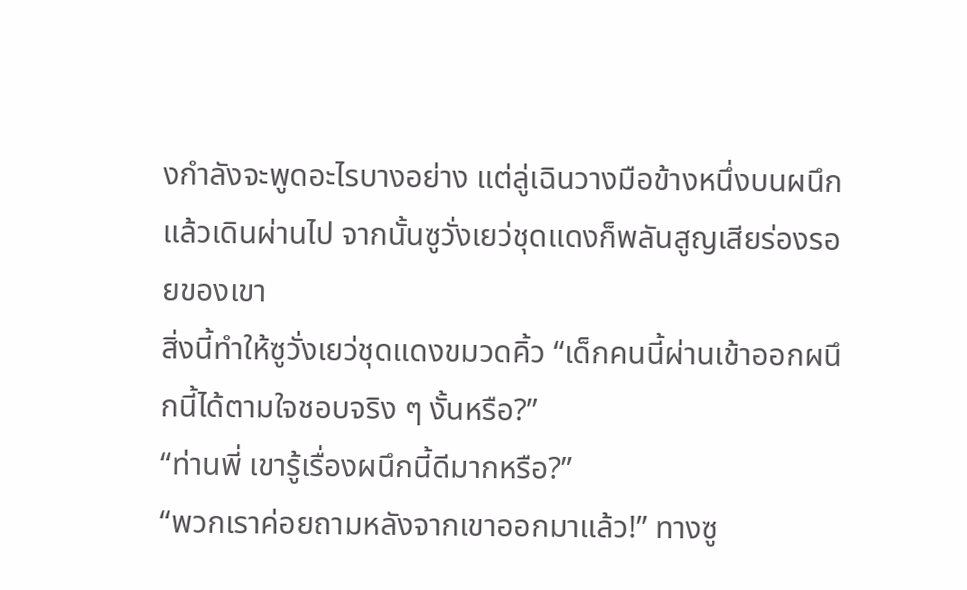งกำลังจะพูดอะไรบางอย่าง แต่ลู่เฉินวางมือข้างหนึ่งบนผนึกแล้วเดินผ่านไป จากนั้นซูวั่งเยว่ชุดแดงก็พลันสูญเสียร่องรอยของเขา
สิ่งนี้ทำให้ซูวั่งเยว่ชุดแดงขมวดคิ้ว “เด็กคนนี้ผ่านเข้าออกผนึกนี้ได้ตามใจชอบจริง ๆ งั้นหรือ?”
“ท่านพี่ เขารู้เรื่องผนึกนี้ดีมากหรือ?”
“พวกเราค่อยถามหลังจากเขาออกมาแล้ว!” ทางซู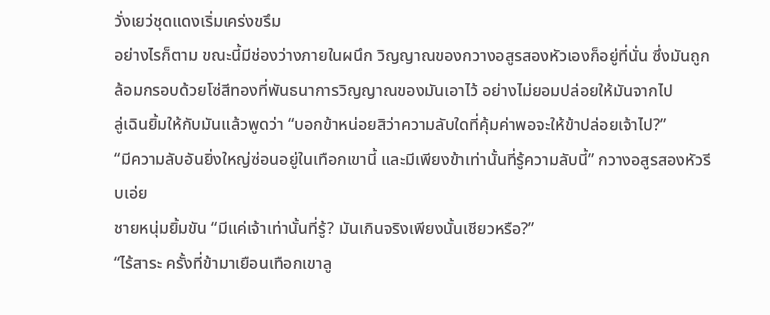วั่งเยว่ชุดแดงเริ่มเคร่งขรึม
อย่างไรก็ตาม ขณะนี้มีช่องว่างภายในผนึก วิญญาณของกวางอสูรสองหัวเองก็อยู่ที่นั่น ซึ่งมันถูกล้อมกรอบด้วยโซ่สีทองที่พันธนาการวิญญาณของมันเอาไว้ อย่างไม่ยอมปล่อยให้มันจากไป
ลู่เฉินยิ้มให้กับมันแล้วพูดว่า “บอกข้าหน่อยสิว่าความลับใดที่คุ้มค่าพอจะให้ข้าปล่อยเจ้าไป?”
“มีความลับอันยิ่งใหญ่ซ่อนอยู่ในเทือกเขานี้ และมีเพียงข้าเท่านั้นที่รู้ความลับนี้” กวางอสูรสองหัวรีบเอ่ย
ชายหนุ่มยิ้มขัน “มีแค่เจ้าเท่านั้นที่รู้? มันเกินจริงเพียงนั้นเชียวหรือ?”
“ไร้สาระ ครั้งที่ข้ามาเยือนเทือกเขาลู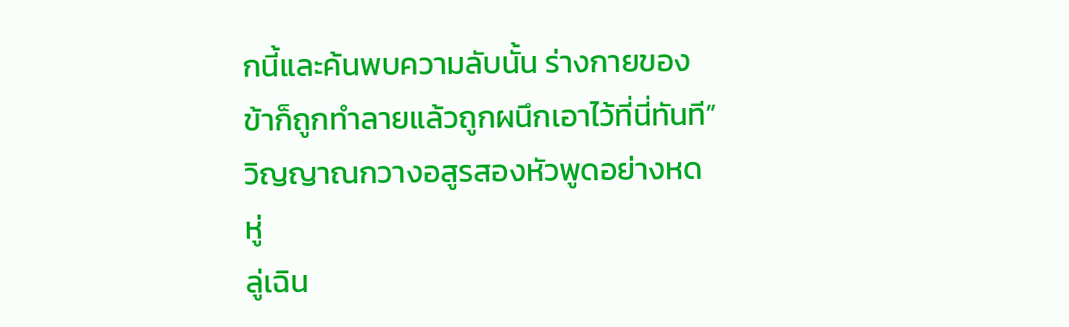กนี้และค้นพบความลับนั้น ร่างกายของข้าก็ถูกทำลายแล้วถูกผนึกเอาไว้ที่นี่ทันที” วิญญาณกวางอสูรสองหัวพูดอย่างหดหู่
ลู่เฉิน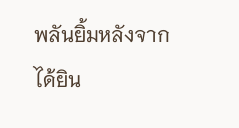พลันยิ้มหลังจากได้ยิน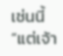เช่นนี้ “แต่เจ้า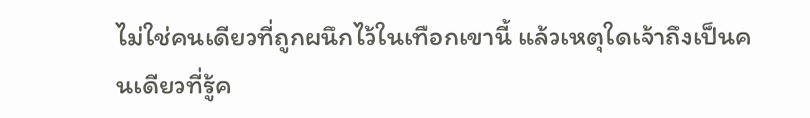ไม่ใช่คนเดียวที่ถูกผนึกไว้ในเทือกเขานี้ แล้วเหตุใดเจ้าถึงเป็นคนเดียวที่รู้ค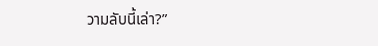วามลับนี้เล่า?”